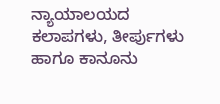ನ್ಯಾಯಾಲಯದ ಕಲಾಪಗಳು, ತೀರ್ಪುಗಳು ಹಾಗೂ ಕಾನೂನು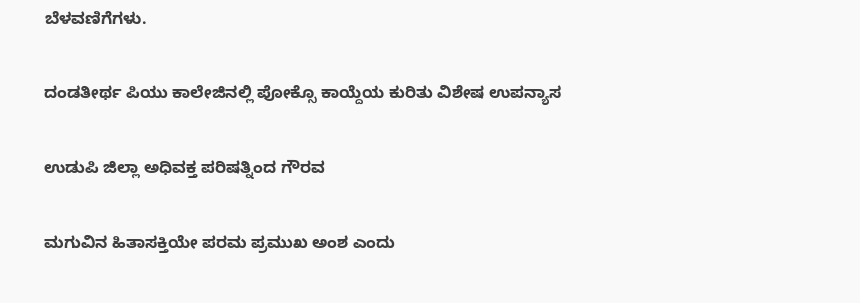ಬೆಳವಣಿಗೆಗಳು.

ದಂಡತೀರ್ಥ ಪಿಯು ಕಾಲೇಜಿನಲ್ಲಿ ಪೋಕ್ಸೊ ಕಾಯ್ದೆಯ ಕುರಿತು ವಿಶೇಷ ಉಪನ್ಯಾಸ

ಉಡುಪಿ ಜಿಲ್ಲಾ ಅಧಿವಕ್ತ ಪರಿಷತ್ನಿಂದ ಗೌರವ

ಮಗುವಿನ ಹಿತಾಸಕ್ತಿಯೇ ಪರಮ ಪ್ರಮುಖ ಅಂಶ ಎಂದು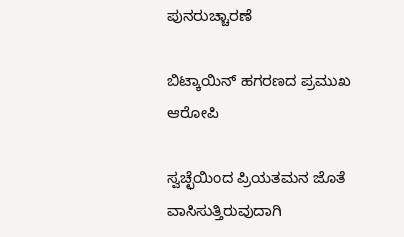ಪುನರುಚ್ಚಾರಣೆ

ಬಿಟ್ಕಾಯಿನ್ ಹಗರಣದ ಪ್ರಮುಖ ಆರೋಪಿ

ಸ್ವಚ್ಛೆಯಿಂದ ಪ್ರಿಯತಮನ ಜೊತೆ ವಾಸಿಸುತ್ತಿರುವುದಾಗಿ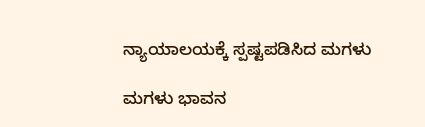ನ್ಯಾಯಾಲಯಕ್ಕೆ ಸ್ಪಷ್ಟಪಡಿಸಿದ ಮಗಳು

ಮಗಳು ಭಾವನ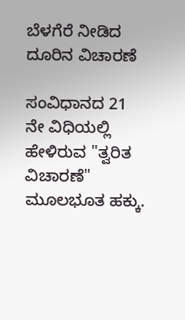ಬೆಳಗೆರೆ ನೀಡಿದ ದೂರಿನ ವಿಚಾರಣೆ

ಸಂವಿಧಾನದ 21 ನೇ ವಿಧಿಯಲ್ಲಿ ಹೇಳಿರುವ "ತ್ವರಿತ ವಿಚಾರಣೆ" ಮೂಲಭೂತ ಹಕ್ಕು.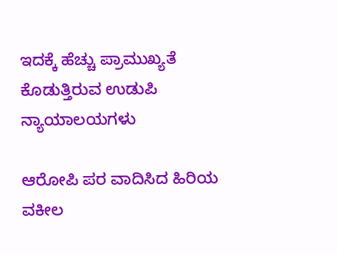ಇದಕ್ಕೆ ಹೆಚ್ಚು ಪ್ರಾಮುಖ್ಯತೆ ಕೊಡುತ್ತಿರುವ ಉಡುಪಿ ನ್ಯಾಯಾಲಯಗಳು

ಆರೋಪಿ ಪರ ವಾದಿಸಿದ ಹಿರಿಯ ವಕೀಲ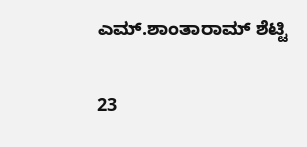ಎಮ್.ಶಾಂತಾರಾಮ್ ಶೆಟ್ಟಿ

23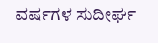ವರ್ಷಗಳ ಸುದೀರ್ಘ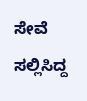ಸೇವೆ ಸಲ್ಲಿಸಿದ್ದ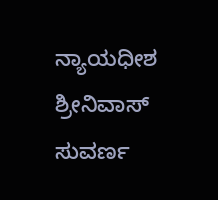ನ್ಯಾಯಧೀಶ ಶ್ರೀನಿವಾಸ್ ಸುವರ್ಣ